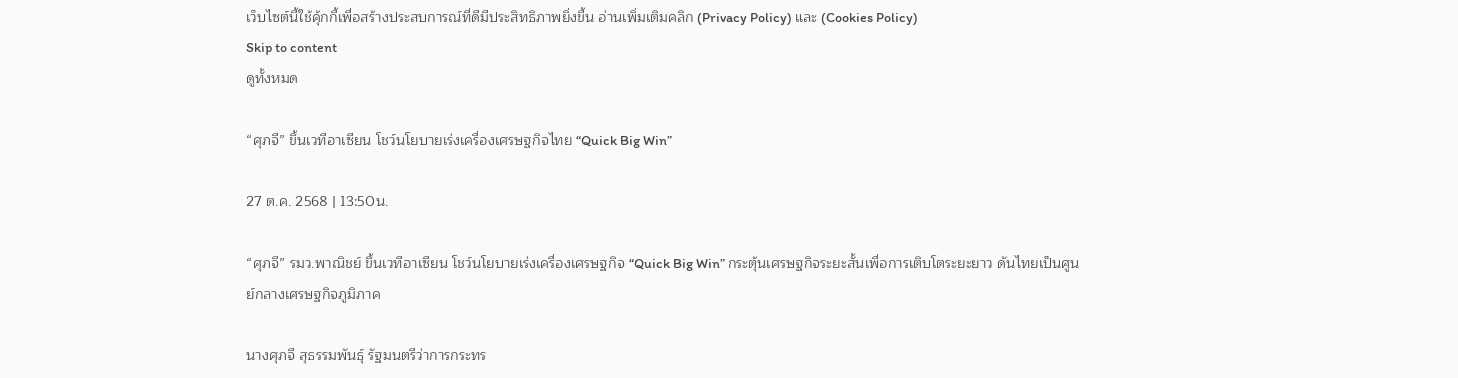เว็บไซต์นี้ใช้คุ้กกี้เพื่อสร้างประสบการณ์ที่ดีมีประสิทธิภาพยิ่งขี้น อ่านเพิ่มเติมคลิก (Privacy Policy) และ (Cookies Policy)
Skip to content
ดูทั้งหมด

“ศุภจี” ขึ้นเวทีอาเซียน โชว์นโยบายเร่งเครื่องเศรษฐกิจไทย “Quick Big Win”

27 ต.ค. 2568 | 13:50น.

“ศุภจี” รมว.พาณิชย์ ขึ้นเวทีอาเซียน โชว์นโยบายเร่งเครื่องเศรษฐกิจ “Quick Big Win” กระตุ้นเศรษฐกิจระยะสั้นเพื่อการเติบโตระยะยาว ดันไทยเป็นศูนย์กลางเศรษฐกิจภูมิภาค

นางศุภจี สุธรรมพันธุ์ รัฐมนตรีว่าการกระทร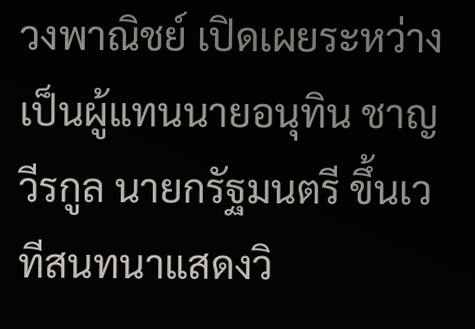วงพาณิชย์ เปิดเผยระหว่างเป็นผู้แทนนายอนุทิน ชาญวีรกูล นายกรัฐมนตรี ขึ้นเวทีสนทนาแสดงวิ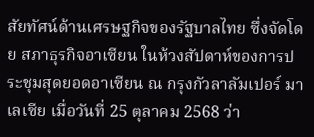สัยทัศน์ด้านเศรษฐกิจของรัฐบาลไทย ซึ่งจัดโดย สภาธุรกิจอาเซียน ในห้วงสัปดาห์ของการประชุมสุดยอดอาเซียน ณ กรุงกัวลาลัมเปอร์ มาเลเซีย เมื่อวันที่ 25 ตุลาคม 2568 ว่า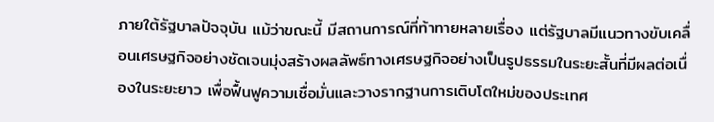ภายใต้รัฐบาลปัจจุบัน แม้ว่าขณะนี้ มีสถานการณ์ที่ท้าทายหลายเรื่อง แต่รัฐบาลมีแนวทางขับเคลื่อนเศรษฐกิจอย่างชัดเจนมุ่งสร้างผลลัพธ์ทางเศรษฐกิจอย่างเป็นรูปธรรมในระยะสั้นที่มีผลต่อเนื่องในระยะยาว เพื่อฟื้นฟูความเชื่อมั่นและวางรากฐานการเติบโตใหม่ของประเทศ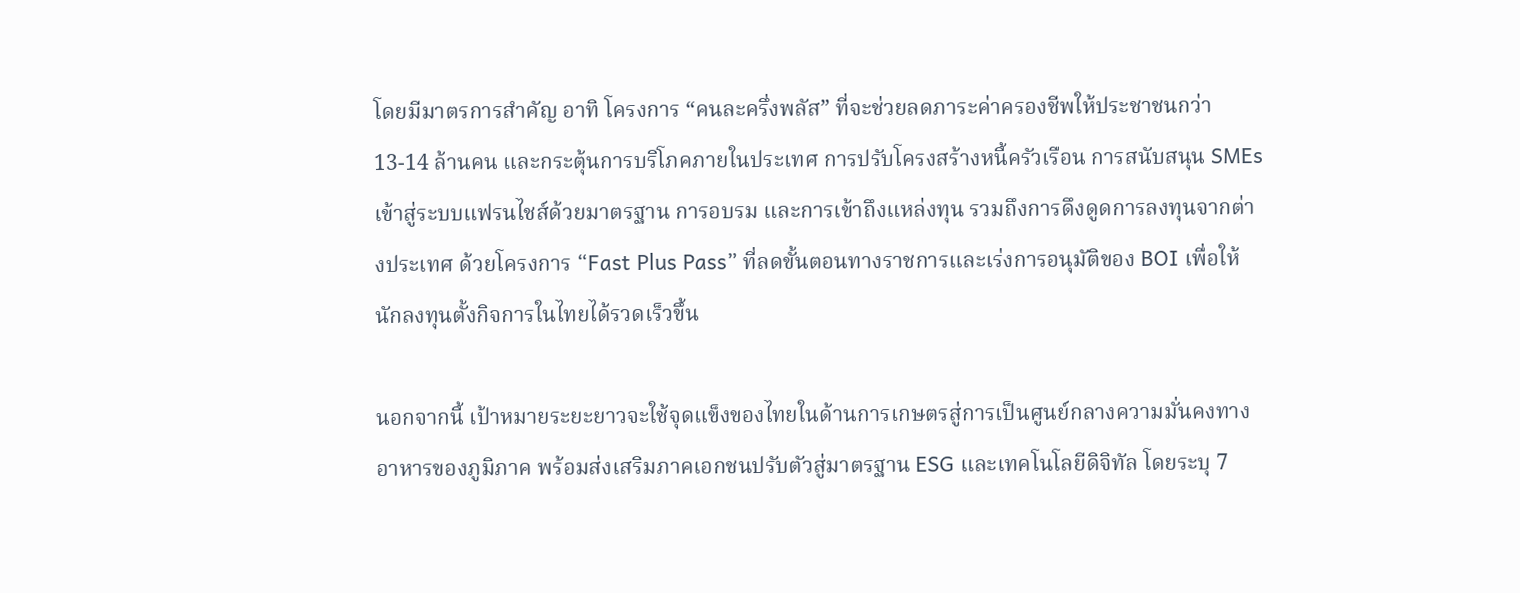โดยมีมาตรการสำคัญ อาทิ โครงการ “คนละครึ่งพลัส” ที่จะช่วยลดภาระค่าครองชีพให้ประชาชนกว่า 13-14 ล้านคน และกระตุ้นการบริโภคภายในประเทศ การปรับโครงสร้างหนี้ครัวเรือน การสนับสนุน SMEs เข้าสู่ระบบแฟรนไชส์ด้วยมาตรฐาน การอบรม และการเข้าถึงแหล่งทุน รวมถึงการดึงดูดการลงทุนจากต่างประเทศ ด้วยโครงการ “Fast Plus Pass” ที่ลดขั้นตอนทางราชการและเร่งการอนุมัติของ BOI เพื่อให้นักลงทุนตั้งกิจการในไทยได้รวดเร็วขึ้น

นอกจากนี้ เป้าหมายระยะยาวจะใช้จุดแข็งของไทยในด้านการเกษตรสู่การเป็นศูนย์กลางความมั่นคงทางอาหารของภูมิภาค พร้อมส่งเสริมภาคเอกชนปรับตัวสู่มาตรฐาน ESG และเทคโนโลยีดิจิทัล โดยระบุ 7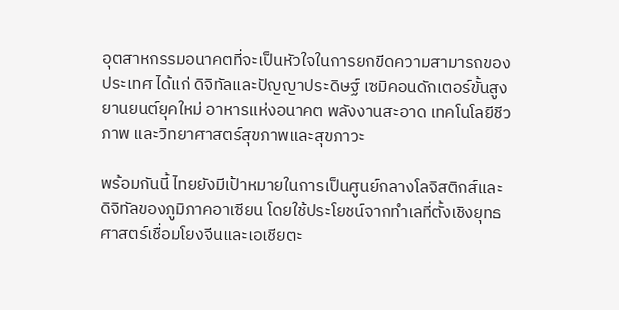อุตสาหกรรมอนาคตที่จะเป็นหัวใจในการยกขีดความสามารถของประเทศ ได้แก่ ดิจิทัลและปัญญาประดิษฐ์ เซมิคอนดักเตอร์ขั้นสูง ยานยนต์ยุคใหม่ อาหารแห่งอนาคต พลังงานสะอาด เทคโนโลยีชีวภาพ และวิทยาศาสตร์สุขภาพและสุขภาวะ

พร้อมกันนี้ ไทยยังมีเป้าหมายในการเป็นศูนย์กลางโลจิสติกส์และดิจิทัลของภูมิภาคอาเซียน โดยใช้ประโยชน์จากทำเลที่ตั้งเชิงยุทธศาสตร์เชื่อมโยงจีนและเอเชียตะ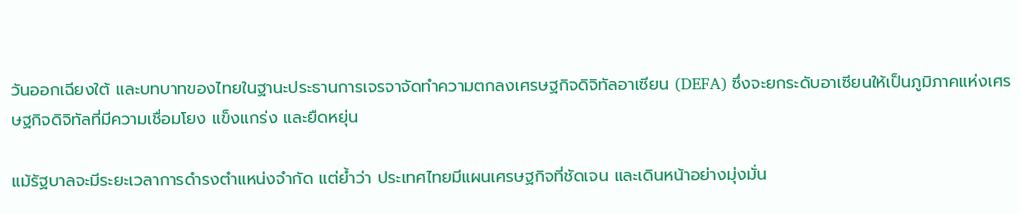วันออกเฉียงใต้ และบทบาทของไทยในฐานะประธานการเจรจาจัดทำความตกลงเศรษฐกิจดิจิทัลอาเซียน (DEFA) ซึ่งจะยกระดับอาเซียนให้เป็นภูมิภาคแห่งเศรษฐกิจดิจิทัลที่มีความเชื่อมโยง แข็งแกร่ง และยืดหยุ่น

แม้รัฐบาลจะมีระยะเวลาการดำรงตำแหน่งจำกัด แต่ย้ำว่า ประเทศไทยมีแผนเศรษฐกิจที่ชัดเจน และเดินหน้าอย่างมุ่งมั่น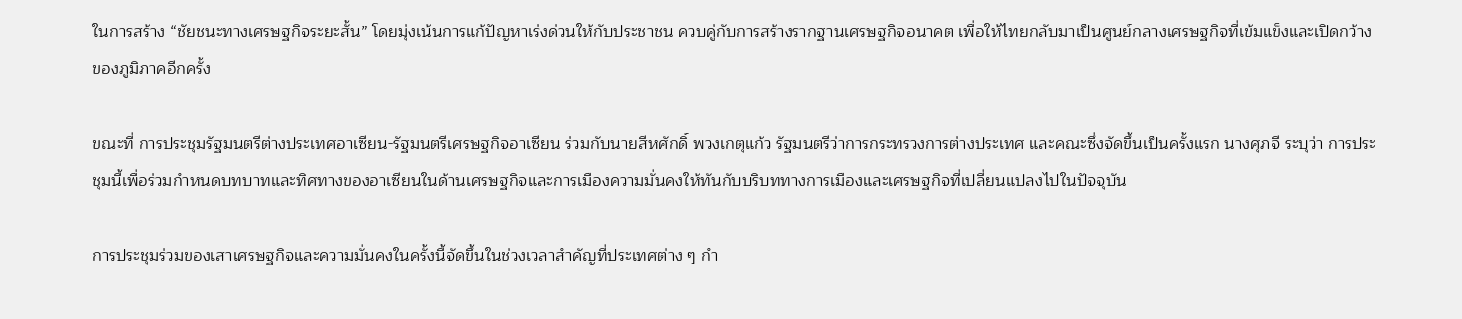ในการสร้าง “ชัยชนะทางเศรษฐกิจระยะสั้น” โดยมุ่งเน้นการแก้ปัญหาเร่งด่วนให้กับประชาชน ควบคู่กับการสร้างรากฐานเศรษฐกิจอนาคต เพื่อให้ไทยกลับมาเป็นศูนย์กลางเศรษฐกิจที่เข้มแข็งและเปิดกว้างของภูมิภาคอีกครั้ง

ขณะที่ การประชุมรัฐมนตรีต่างประเทศอาเซียน-รัฐมนตรีเศรษฐกิจอาเซียน ร่วมกับนายสีหศักดิ์ พวงเกตุแก้ว รัฐมนตรีว่าการกระทรวงการต่างประเทศ และคณะซึ่งจัดขึ้นเป็นครั้งแรก นางศุภจี ระบุว่า การประชุมนี้เพื่อร่วมกำหนดบทบาทและทิศทางของอาเซียนในด้านเศรษฐกิจและการเมืองความมั่นคงให้ทันกับบริบททางการเมืองและเศรษฐกิจที่เปลี่ยนแปลงไปในปัจจุบัน

การประชุมร่วมของเสาเศรษฐกิจและความมั่นคงในครั้งนี้จัดขึ้นในช่วงเวลาสำคัญที่ประเทศต่าง ๆ กำ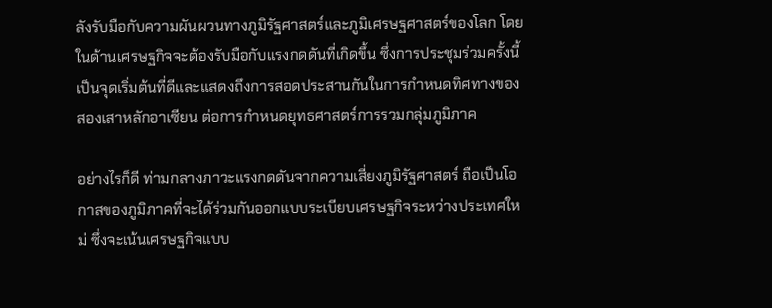ลังรับมือกับความผันผวนทางภูมิรัฐศาสตร์และภูมิเศรษฐศาสตร์ของโลก โดยในด้านเศรษฐกิจจะต้องรับมือกับแรงกดดันที่เกิดขึ้น ซึ่งการประชุมร่วมครั้งนี้เป็นจุดเริ่มต้นที่ดีและแสดงถึงการสอดประสานกันในการกำหนดทิศทางของสองเสาหลักอาเซียน ต่อการกำหนดยุทธศาสตร์การรวมกลุ่มภูมิภาค

อย่างไรก็ดี ท่ามกลางภาวะแรงกดดันจากความเสี่ยงภูมิรัฐศาสตร์ ถือเป็นโอกาสของภูมิภาคที่จะได้ร่วมกันออกแบบระเบียบเศรษฐกิจระหว่างประเทศใหม่ ซึ่งจะเน้นเศรษฐกิจแบบ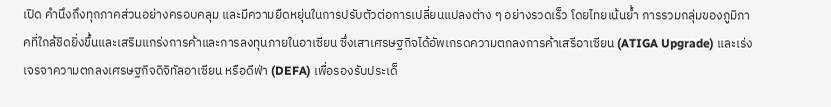เปิด คำนึงถึงทุกภาคส่วนอย่างครอบคลุม และมีความยืดหยุ่นในการปรับตัวต่อการเปลี่ยนแปลงต่าง ๆ อย่างรวดเร็ว โดยไทยเน้นย้ำ การรวมกลุ่มของภูมิภาคที่ใกล้ชิดยิ่งขึ้นและเสริมแกร่งการค้าและการลงทุนภายในอาเซียน ซึ่งเสาเศรษฐกิจได้อัพเกรดความตกลงการค้าเสรีอาเซียน (ATIGA Upgrade) และเร่งเจรจาความตกลงเศรษฐกิจดิจิทัลอาเซียน หรือดีฟ่า (DEFA) เพื่อรองรับประเด็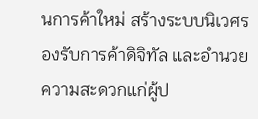นการค้าใหม่ สร้างระบบนิเวศรองรับการค้าดิจิทัล และอำนวยความสะดวกแก่ผู้ป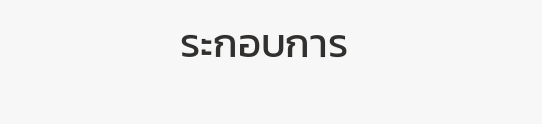ระกอบการ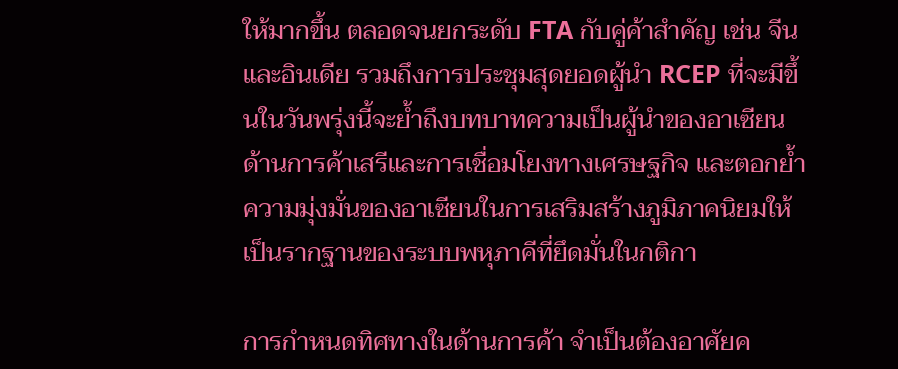ให้มากขึ้น ตลอดจนยกระดับ FTA กับคู่ค้าสำคัญ เช่น จีน และอินเดีย รวมถึงการประชุมสุดยอดผู้นำ RCEP ที่จะมีขึ้นในวันพรุ่งนี้จะย้ำถึงบทบาทความเป็นผู้นำของอาเซียนด้านการค้าเสรีและการเชื่อมโยงทางเศรษฐกิจ และตอกย้ำความมุ่งมั่นของอาเซียนในการเสริมสร้างภูมิภาคนิยมให้เป็นรากฐานของระบบพหุภาคีที่ยึดมั่นในกติกา

การกำหนดทิศทางในด้านการค้า จำเป็นต้องอาศัยค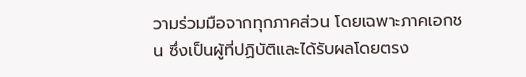วามร่วมมือจากทุกภาคส่วน โดยเฉพาะภาคเอกชน ซึ่งเป็นผู้ที่ปฏิบัติและได้รับผลโดยตรง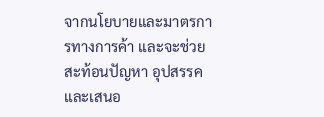จากนโยบายและมาตรการทางการค้า และจะช่วยสะท้อนปัญหา อุปสรรค และเสนอ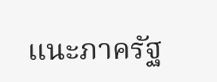แนะภาครัฐ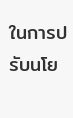ในการปรับนโย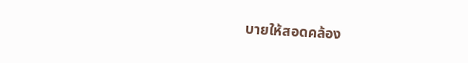บายให้สอดคล้อง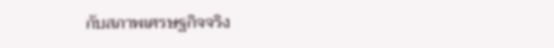กับสภาพเศรษฐกิจจริง